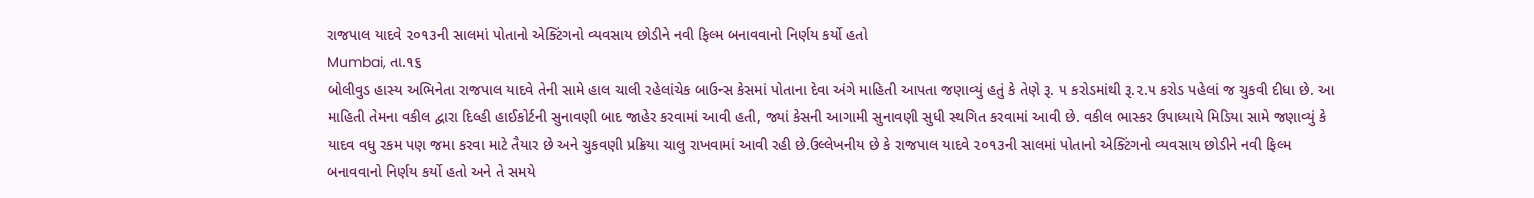રાજપાલ યાદવે ૨૦૧૩ની સાલમાં પોતાનો એક્ટિંગનો વ્યવસાય છોડીને નવી ફિલ્મ બનાવવાનો નિર્ણય કર્યો હતો
Mumbai, તા.૧૬
બોલીવુડ હાસ્ય અભિનેતા રાજપાલ યાદવે તેની સામે હાલ ચાલી રહેલાંચેક બાઉન્સ કેસમાં પોતાના દેવા અંગે માહિતી આપતા જણાવ્યું હતું કે તેણે રૂ. ૫ કરોડમાંથી રૂ.૨.૫ કરોડ પહેલાં જ ચુકવી દીધા છે. આ માહિતી તેમના વકીલ દ્વારા દિલ્હી હાઈકોર્ટની સુનાવણી બાદ જાહેર કરવામાં આવી હતી, જ્યાં કેસની આગામી સુનાવણી સુધી સ્થગિત કરવામાં આવી છે. વકીલ ભાસ્કર ઉપાધ્યાયે મિડિયા સામે જણાવ્યું કે યાદવ વધુ રકમ પણ જમા કરવા માટે તૈયાર છે અને ચુકવણી પ્રક્રિયા ચાલુ રાખવામાં આવી રહી છે.ઉલ્લેખનીય છે કે રાજપાલ યાદવે ૨૦૧૩ની સાલમાં પોતાનો એક્ટિંગનો વ્યવસાય છોડીને નવી ફિલ્મ બનાવવાનો નિર્ણય કર્યો હતો અને તે સમયે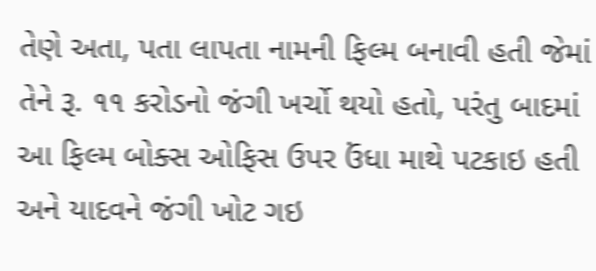તેણે અતા, પતા લાપતા નામની ફિલ્મ બનાવી હતી જેમાં તેને રૂ. ૧૧ કરોડનો જંગી ખર્ચો થયો હતો, પરંતુ બાદમાં આ ફિલ્મ બોક્સ ઓફિસ ઉપર ઉંધા માથે પટકાઇ હતી અને યાદવને જંગી ખોટ ગઇ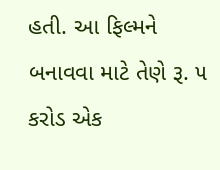હતી. આ ફિલ્મને બનાવવા માટે તેણે રૂ. ૫ કરોડ એક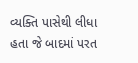વ્યક્તિ પાસેથી લીધા હતા જે બાદમાં પરત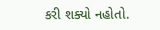કરી શક્યો નહોતો.